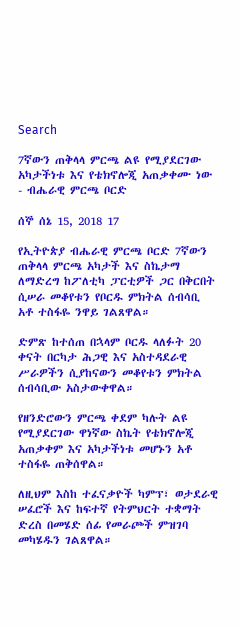Search

7ኛውን ጠቅላላ ምርጫ ልዩ የሚያደርገው አካታችነቱ እና የቴክኖሎጂ አጠቃቀሙ ነው - ብሔራዊ ምርጫ ቦርድ

ሰኞ ሰኔ 15, 2018 17

የኢትዮጵያ ብሔራዊ ምርጫ ቦርድ 7ኛውን ጠቅላላ ምርጫ አካታች እና ስኬታማ ለማድረግ ከፖለቲካ ፓርቲዎች ጋር በቅርበት ሲሠራ መቆየቱን የቦርዱ ምክትል ሰብሳቢ አቶ ተስፋዬ ንዋይ ገልጸዋል።

ድምጽ ከተሰጠ በኋላም ቦርዱ ላለፉት 20 ቀናት በርካታ ሕጋዊ እና አስተዳደራዊ ሥራዎችን ሲያከናውን መቆየቱን ምክትል ሰብሳቢው አስታውቀዋል።

የዘንድሮውን ምርጫ ቀደም ካሉት ልዩ የሚያደርገው ዋነኛው ስኬት የቴክኖሎጂ አጠቃቀም እና አካታችነቱ መሆኑን አቶ ተስፋዬ ጠቅሰዋል።

ለዚህም እስከ ተፈናቃዮች ካምፕ፣ ወታደራዊ ሠፈሮች እና ከፍተኛ የትምህርት ተቋማት ድረስ በመሄድ ሰፊ የመራጮች ምዝገባ መካሄዱን ገልጸዋል።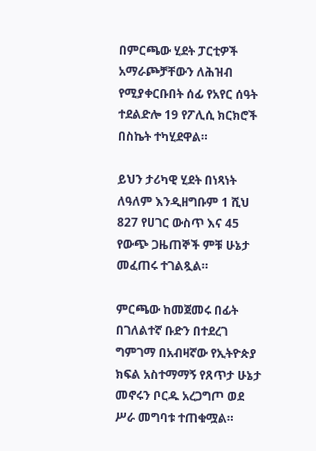በምርጫው ሂደት ፓርቲዎች አማራጮቻቸውን ለሕዝብ የሚያቀርቡበት ሰፊ የአየር ሰዓት ተደልድሎ 19 የፖሊሲ ክርክሮች በስኬት ተካሂደዋል።

ይህን ታሪካዊ ሂደት በነጻነት ለዓለም እንዲዘግቡም 1 ሺህ 827 የሀገር ውስጥ እና 45 የውጭ ጋዜጠኞች ምቹ ሁኔታ መፈጠሩ ተገልጿል።

ምርጫው ከመጀመሩ በፊት በገለልተኛ ቡድን በተደረገ ግምገማ በአብዛኛው የኢትዮጵያ ክፍል አስተማማኝ የጸጥታ ሁኔታ መኖሩን ቦርዱ አረጋግጦ ወደ ሥራ መግባቱ ተጠቁሟል።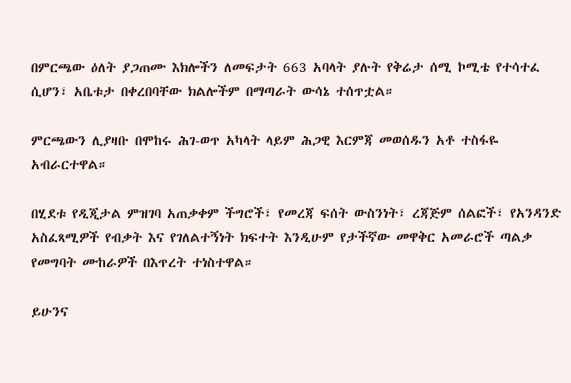በምርጫው ዕለት ያጋጠሙ እክሎችን ለመፍታት 663 አባላት ያሉት የቅሬታ ሰሚ ኮሚቴ የተሳተፈ ሲሆን፣ አቤቱታ በቀረበባቸው ክልሎችም በማጣራት ውሳኔ ተሰጥቷል።

ምርጫውን ሊያዛቡ በሞከሩ ሕገ-ወጥ አካላት ላይም ሕጋዊ እርምጃ መወሰዱን አቶ ተስፋዬ አብራርተዋል።

በሂደቱ የዲጂታል ምዝገባ አጠቃቀም ችግሮች፣ የመረጃ ፍሰት ውስንነት፣ ረጃጅም ሰልፎች፣ የአንዳንድ አስፈጻሚዎች የብቃት እና የገለልተኝነት ክፍተት እንዲሁም የታችኛው መዋቅር አመራሮች ጣልቃ የመግባት ሙከራዎች በእጥረት ተነስተዋል።

ይሁንና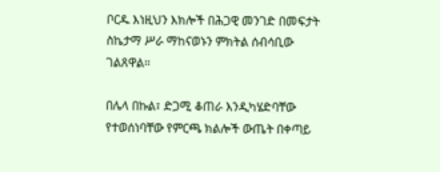ቦርዱ እነዚህን እክሎች በሕጋዊ መንገድ በመፍታት ስኬታማ ሥራ ማከናወኑን ምክትል ሰብሳቢው ገልጸዋል።

በሌላ በኩል፣ ድጋሚ ቆጠራ እንዲካሄድባቸው የተወሰነባቸው የምርጫ ክልሎች ውጤት በቀጣይ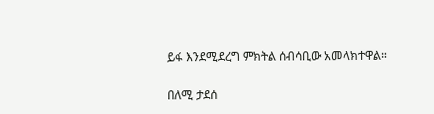ይፋ እንደሚደረግ ምክትል ሰብሳቢው አመላክተዋል።

በለሚ ታደሰ